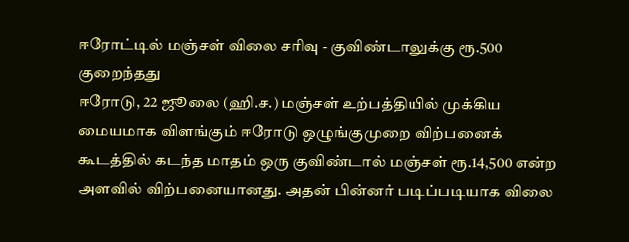ஈரோட்டில் மஞ்சள் விலை சரிவு - குவிண்டாலுக்கு ரூ.500 குறைந்தது
ஈரோடு, 22 ஜூலை (ஹி.ச.) மஞ்சள் உற்பத்தியில் முக்கிய மையமாக விளங்கும் ஈரோடு ஒழுங்குமுறை விற்பனைக் கூடத்தில் கடந்த மாதம் ஒரு குவிண்டால் மஞ்சள் ரூ.14,500 என்ற அளவில் விற்பனையானது. அதன் பின்னர் படிப்படியாக விலை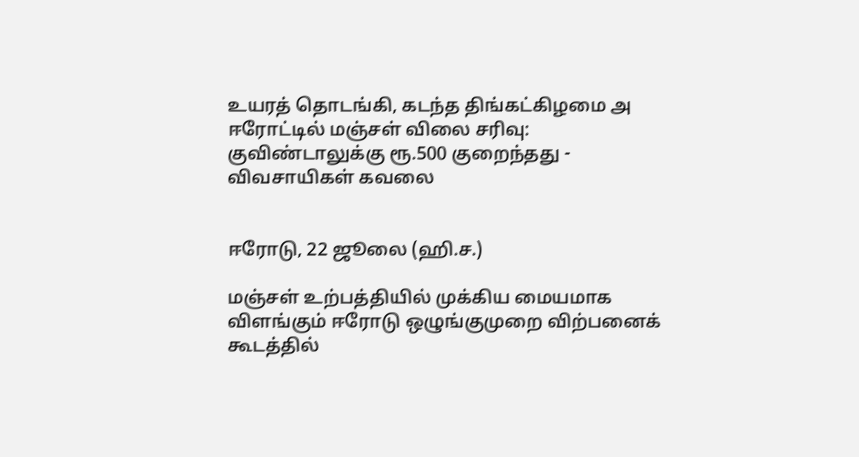உயரத் தொடங்கி, கடந்த திங்கட்கிழமை அ
ஈரோட்டில் மஞ்சள் விலை சரிவு: குவிண்டாலுக்கு ரூ.500 குறைந்தது - விவசாயிகள் கவலை


ஈரோடு, 22 ஜூலை (ஹி.ச.)

மஞ்சள் உற்பத்தியில் முக்கிய மையமாக விளங்கும் ஈரோடு ஒழுங்குமுறை விற்பனைக் கூடத்தில்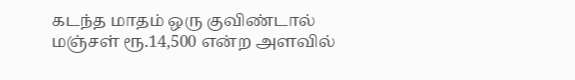கடந்த மாதம் ஒரு குவிண்டால் மஞ்சள் ரூ.14,500 என்ற அளவில்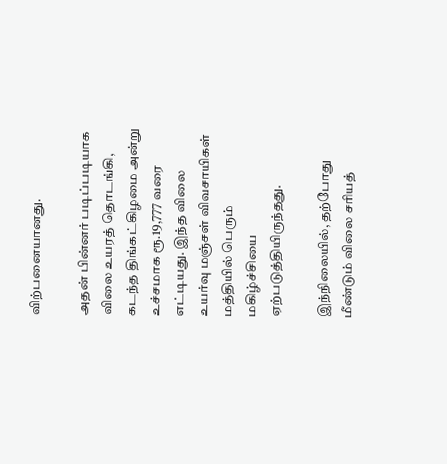விற்பனையானது.

அதன் பின்னர் படிப்படியாக விலை உயரத் தொடங்கி, கடந்த திங்கட்கிழமை அன்று உச்சமாக ரூ.19,777 வரை எட்டியது. இந்த விலை உயர்வு மஞ்சள் விவசாயிகள் மத்தியில் பெரும் மகிழ்ச்சியை ஏற்படுத்தியிருந்தது.

இந்நிலையில், தற்போது மீண்டும் விலை சரியத்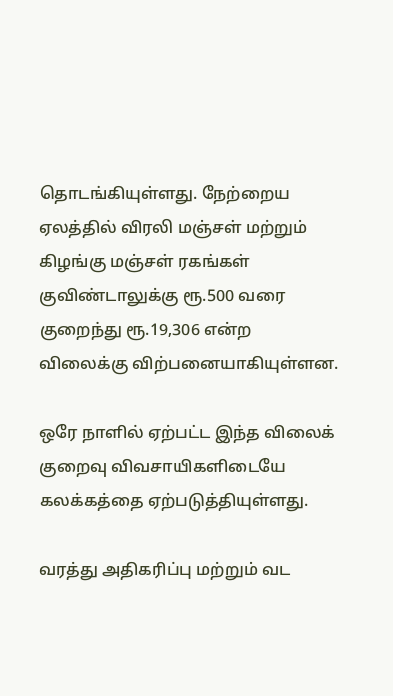தொடங்கியுள்ளது. நேற்றைய ஏலத்தில் விரலி மஞ்சள் மற்றும் கிழங்கு மஞ்சள் ரகங்கள் குவிண்டாலுக்கு ரூ.500 வரை குறைந்து ரூ.19,306 என்ற விலைக்கு விற்பனையாகியுள்ளன.

ஒரே நாளில் ஏற்பட்ட இந்த விலைக் குறைவு விவசாயிகளிடையே கலக்கத்தை ஏற்படுத்தியுள்ளது.

வரத்து அதிகரிப்பு மற்றும் வட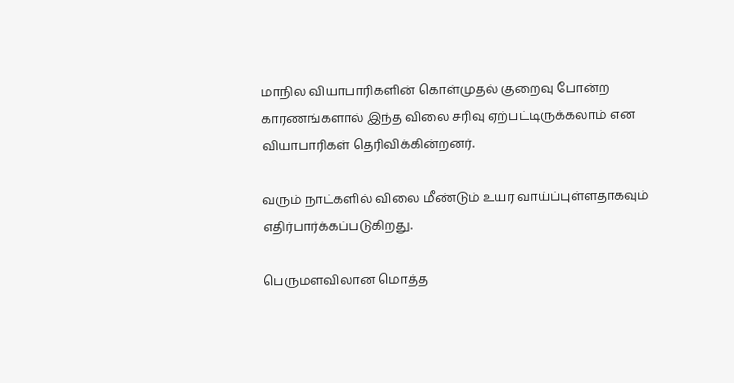மாநில வியாபாரிகளின் கொள்முதல் குறைவு போன்ற காரணங்களால் இந்த விலை சரிவு ஏற்பட்டிருக்கலாம் என வியாபாரிகள் தெரிவிக்கின்றனர்.

வரும் நாட்களில் விலை மீண்டும் உயர வாய்ப்புள்ளதாகவும் எதிர்பார்க்கப்படுகிறது.

பெருமளவிலான மொத்த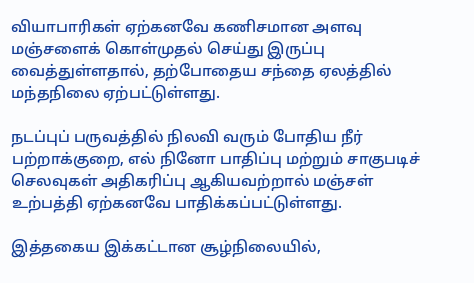வியாபாரிகள் ஏற்கனவே கணிசமான அளவு மஞ்சளைக் கொள்முதல் செய்து இருப்பு வைத்துள்ளதால், தற்போதைய சந்தை ஏலத்தில் மந்தநிலை ஏற்பட்டுள்ளது.

நடப்புப் பருவத்தில் நிலவி வரும் போதிய நீர் பற்றாக்குறை, எல் நினோ பாதிப்பு மற்றும் சாகுபடிச் செலவுகள் அதிகரிப்பு ஆகியவற்றால் மஞ்சள் உற்பத்தி ஏற்கனவே பாதிக்கப்பட்டுள்ளது.

இத்தகைய இக்கட்டான சூழ்நிலையில்,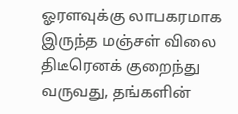ஓரளவுக்கு லாபகரமாக இருந்த மஞ்சள் விலை திடீரெனக் குறைந்து வருவது, தங்களின்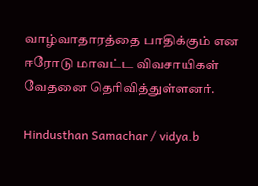வாழ்வாதாரத்தை பாதிக்கும் என ஈரோடு மாவட்ட விவசாயிகள் வேதனை தெரிவித்துள்ளனர்.

Hindusthan Samachar / vidya.b